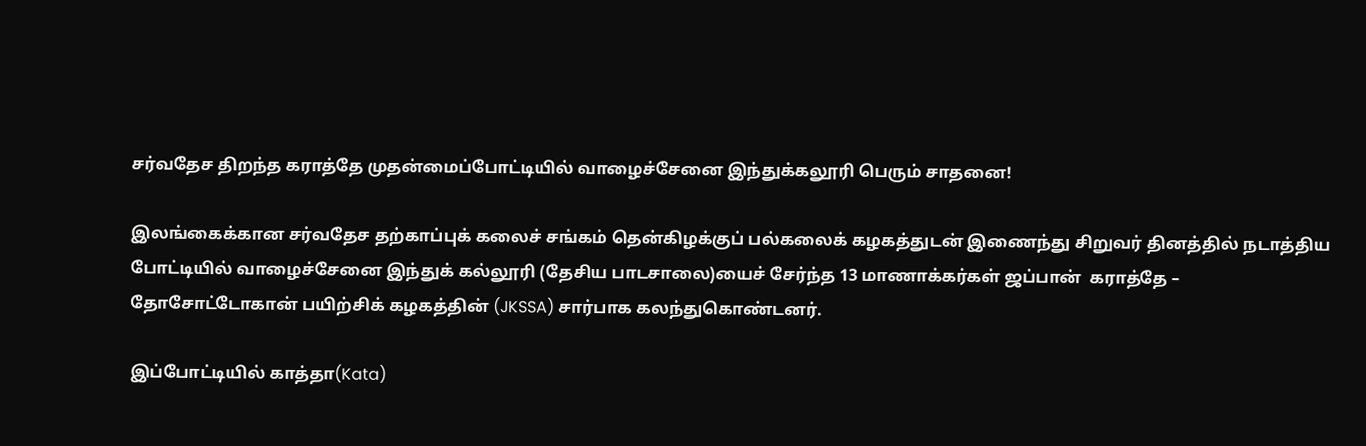சர்வதேச திறந்த கராத்தே முதன்மைப்போட்டியில் வாழைச்சேனை இந்துக்கலூரி பெரும் சாதனை!

இலங்கைக்கான சர்வதேச தற்காப்புக் கலைச் சங்கம் தென்கிழக்குப் பல்கலைக் கழகத்துடன் இணைந்து சிறுவர் தினத்தில் நடாத்திய போட்டியில் வாழைச்சேனை இந்துக் கல்லூரி (தேசிய பாடசாலை)யைச் சேர்ந்த 13 மாணாக்கர்கள் ஜப்பான்  கராத்தே – தோசோட்டோகான் பயிற்சிக் கழகத்தின் (JKSSA) சார்பாக கலந்துகொண்டனர்.

இப்போட்டியில் காத்தா(Kata)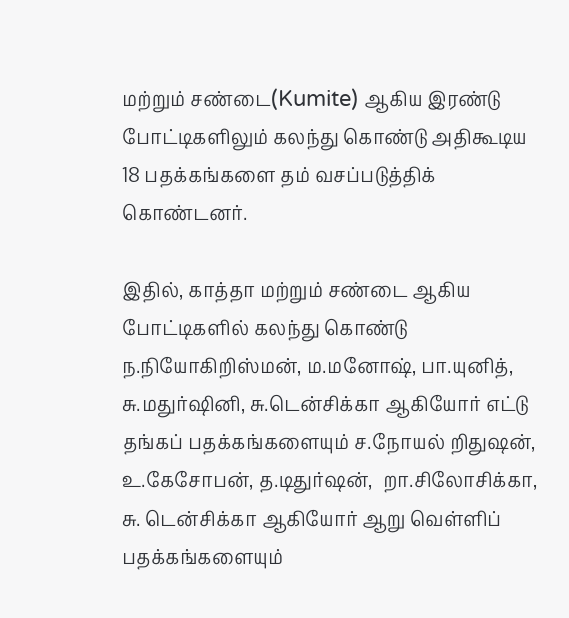மற்றும் சண்டை(Kumite) ஆகிய இரண்டு போட்டிகளிலும் கலந்து கொண்டு அதிகூடிய 18 பதக்கங்களை தம் வசப்படுத்திக் கொண்டனர்.

இதில், காத்தா மற்றும் சண்டை ஆகிய  போட்டிகளில் கலந்து கொண்டு  ந.நியோகிறிஸ்மன், ம.மனோஷ், பா.யுனித், சு.மதுர்ஷினி, சு.டென்சிக்கா ஆகியோர் எட்டு தங்கப் பதக்கங்களையும் ச.நோயல் றிதுஷன், உ.கேசோபன், த.டிதுர்ஷன்,  றா.சிலோசிக்கா, சு. டென்சிக்கா ஆகியோர் ஆறு வெள்ளிப் பதக்கங்களையும்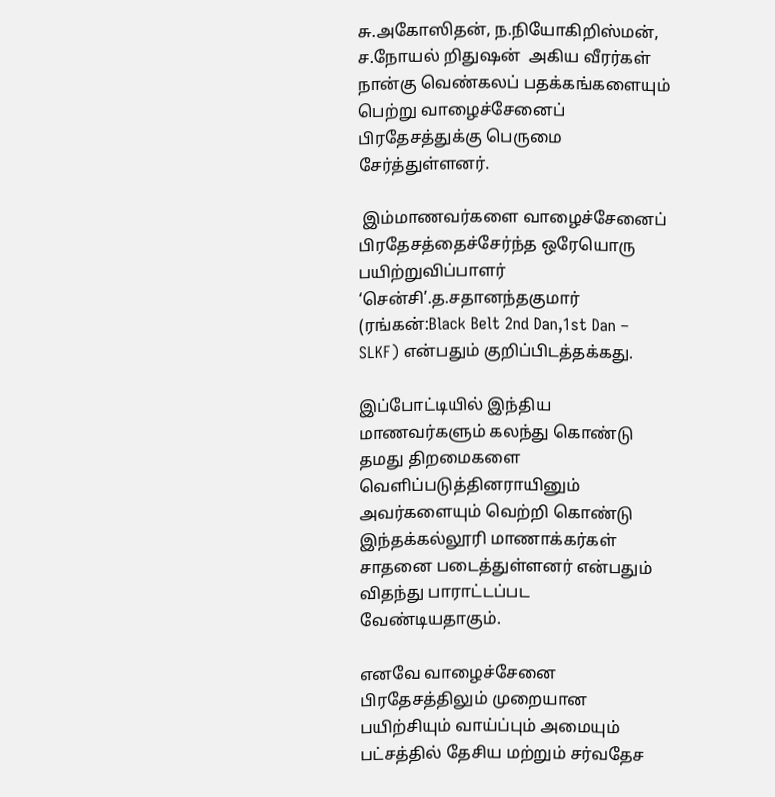சு.அகோஸிதன், ந.நியோகிறிஸ்மன், ச.நோயல் றிதுஷன்  அகிய வீரர்கள் நான்கு வெண்கலப் பதக்கங்களையும் பெற்று வாழைச்சேனைப் பிரதேசத்துக்கு பெருமை சேர்த்துள்ளனர்.

 இம்மாணவர்களை வாழைச்சேனைப் பிரதேசத்தைச்சேர்ந்த ஒரேயொரு பயிற்றுவிப்பாளர் ‘சென்சி’.த.சதானந்தகுமார் (ரங்கன்:Black Belt 2nd Dan,1st Dan – SLKF) என்பதும் குறிப்பிடத்தக்கது.

இப்போட்டியில் இந்திய மாணவர்களும் கலந்து கொண்டு தமது திறமைகளை வெளிப்படுத்தினராயினும் அவர்களையும் வெற்றி கொண்டு இந்தக்கல்லூரி மாணாக்கர்கள் சாதனை படைத்துள்ளனர் என்பதும் விதந்து பாராட்டப்பட வேண்டியதாகும்.

எனவே வாழைச்சேனை பிரதேசத்திலும் முறையான பயிற்சியும் வாய்ப்பும் அமையும் பட்சத்தில் தேசிய மற்றும் சர்வதேச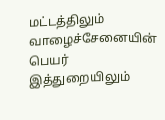மட்டத்திலும் வாழைச்சேனையின் பெயர் இத்துறையிலும்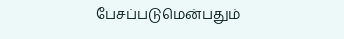பேசப்படுமென்பதும்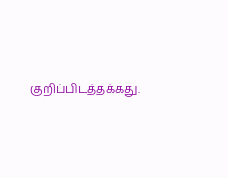குறிப்பிடத்தக்கது.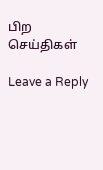பிற செய்திகள்

Leave a Reply